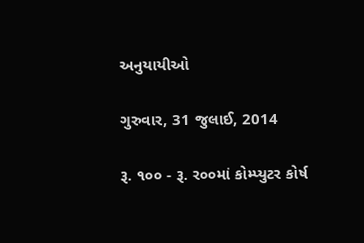અનુયાયીઓ

ગુરુવાર, 31 જુલાઈ, 2014

રૂ. ૧૦૦ - રૂ. ર૦૦માં કોમ્‍પ્‍યુટર કોર્ષ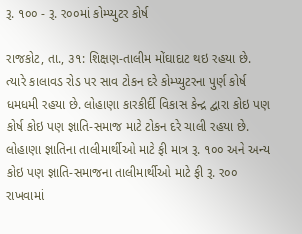રૂ. ૧૦૦ - રૂ. ર૦૦માં કોમ્‍પ્‍યુટર કોર્ષ

રાજકોટ, તા., ૩૧: શિક્ષણ-તાલીમ મોંઘાદાટ થઇ રહયા છે. ત્‍યારે કાલાવડ રોડ પર સાવ ટોકન દરે કોમ્‍પ્‍યુટરના પુર્ણ કોર્ષ ધમધમી રહયા છે. લોહાણા કારકીર્દી વિકાસ કેન્‍દ્ર દ્વારા કોઇ પણ કોર્ષ કોઇ પણ જ્ઞાતિ-સમાજ માટે ટોકન દરે ચાલી રહયા છે. લોહાણા જ્ઞાતિના તાલીમાર્થીઓ માટે ફી માત્ર રૂ. ૧૦૦ અને અન્ય કોઇ પણ જ્ઞાતિ-સમાજના તાલીમાર્થીઓ માટે ફી રૂ. ર૦૦ રાખવામાં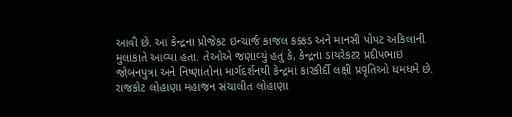આવી છે. આ કેન્‍દ્રના પ્રોજેકટ ઇન્‍ચાર્જ કાજલ કક્કડ અને માનસી પોપટ અકિલાની મુલાકાતે આવ્‍યા હતા. તેઓએ જણાવ્‍યું હતું કે, કેન્‍દ્રના ડાયરેકટર પ્રદીપભાઇ જોબનપુત્રા અને નિષ્‍ણાંતોના માર્ગદર્શનથી કેન્‍દ્રમાં કારકીર્દી લક્ષી પ્રવૃતિઓ ધમધમે છે. રાજકોટ લોહાણા મહાજન સંચાલીત લોહાણા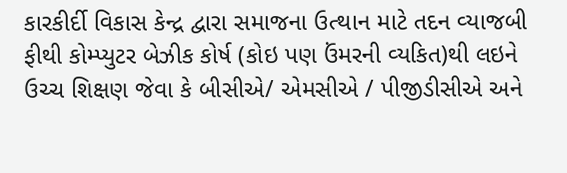કારકીર્દી વિકાસ કેન્‍દ્ર દ્વારા સમાજના ઉત્‍થાન માટે તદન વ્‍યાજબી ફીથી કોમ્‍પ્‍યુટર બેઝીક કોર્ષ (કોઇ પણ ઉંમરની વ્‍યકિત)થી લઇને ઉચ્ચ શિક્ષણ જેવા કે બીસીએ/ એમસીએ / પીજીડીસીએ અને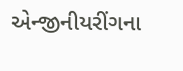એન્‍જીનીયરીંગના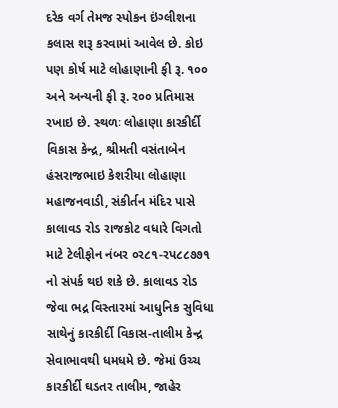દરેક વર્ગ તેમજ સ્‍પોકન ઇંગ્‍લીશના કલાસ શરૂ કરવામાં આવેલ છે. કોઇ પણ કોર્ષ માટે લોહાણાની ફી રૂ. ૧૦૦ અને અન્‍યની ફી રૂ. ર૦૦ પ્રતિમાસ  રખાઇ છે. સ્‍થળઃ લોહાણા કારકીર્દી વિકાસ કેન્‍દ્ર, શ્રીમતી વસંતાબેન હંસરાજભાઇ કેશરીયા લોહાણા મહાજનવાડી, સંકીર્તન મંદિર પાસે કાલાવડ રોડ રાજકોટ વધારે વિગતો માટે ટેલીફોન નંબર ૦ર૮૧-રપ૮૮૭૭૧ નો સંપર્ક થઇ શકે છે. કાલાવડ રોડ જેવા ભદ્ર વિસ્‍તારમાં આધુનિક સુવિધા સાથેનું કારકીર્દી વિકાસ-તાલીમ કેન્‍દ્ર સેવાભાવથી ધમધમે છે. જેમાં ઉચ્ચ કારકીર્દી ઘડતર તાલીમ, જાહેર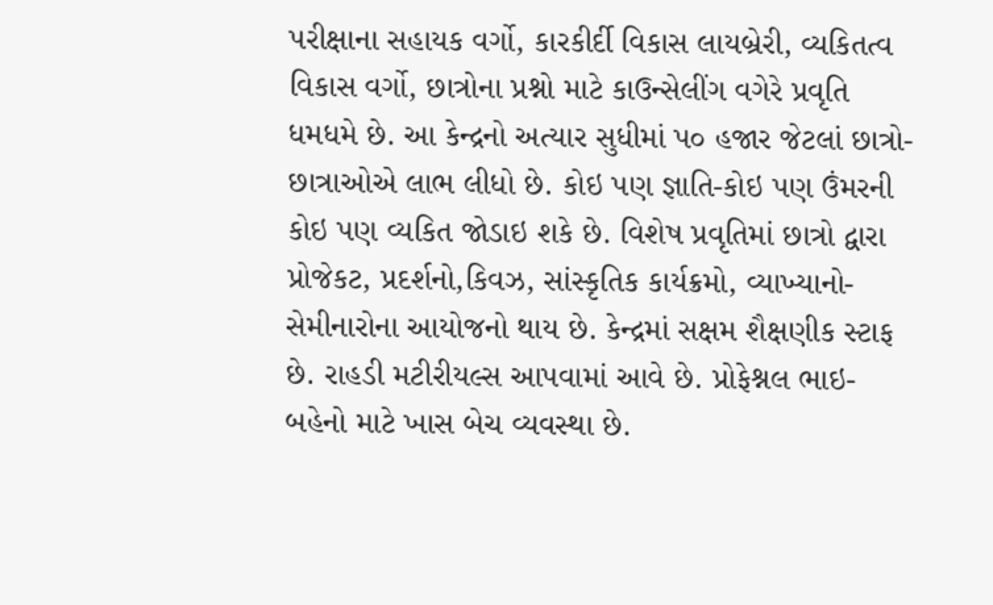પરીક્ષાના સહાયક વર્ગો, કારકીર્દી વિકાસ લાયબ્રેરી, વ્‍યકિતત્વ વિકાસ વર્ગો, છાત્રોના પ્રશ્નો માટે કાઉન્‍સેલીંગ વગેરે પ્રવૃતિ ધમધમે છે. આ કેન્‍દ્રનો અત્‍યાર સુધીમાં પ૦ હજાર જેટલાં છાત્રો-છાત્રાઓએ લાભ લીધો છે. કોઇ પણ જ્ઞાતિ-કોઇ પણ ઉંમરની કોઇ પણ વ્‍યકિત જોડાઇ શકે છે. વિશેષ પ્રવૃતિમાં છાત્રો દ્વારા પ્રોજેકટ, પ્રદર્શનો,કિવઝ, સાંસ્‍કૃતિક કાર્યક્રમો, વ્‍યાખ્‍યાનો-સેમીનારોના આયોજનો થાય છે. કેન્‍દ્રમાં સક્ષમ શૈક્ષણીક સ્‍ટાફ છે. રાહડી મટીરીયલ્સ આપવામાં આવે છે. પ્રોફેશ્નલ ભાઇ-બહેનો માટે ખાસ બેચ વ્‍યવસ્‍થા છે.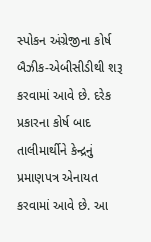સ્‍પોકન અંગ્રેજીના કોર્ષ બૈઝીક-એબીસીડીથી શરૂ કરવામાં આવે છે. દરેક  પ્રકારના કોર્ષ બાદ તાલીમાર્થીને કેન્‍દ્રનું પ્રમાણપત્ર એનાયત કરવામાં આવે છે. આ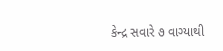કેન્‍દ્ર સવારે ૭ વાગ્‍યાથી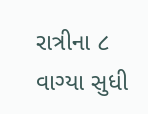રાત્રીના ૮ વાગ્‍યા સુધી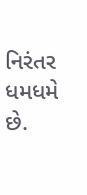નિરંતર ધમધમે છે.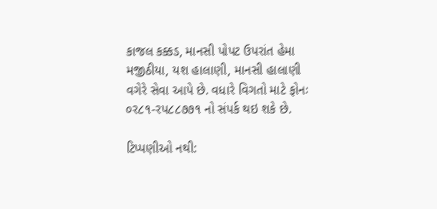કાજલ કક્કડ, માનસી પોપટ ઉપરાંત હેમા મજીઠીયા, યશ હાલાણી, માનસી હાલાણી વગેરે સેવા આપે છે. વધારે વિગતો માટે ફોનઃ ૦ર૮૧-રપ૮૮૭૭૧ નો સંપર્ક થઇ શકે છે.

ટિપ્પણીઓ નથી: